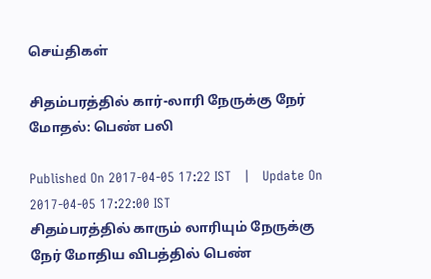செய்திகள்

சிதம்பரத்தில் கார்-லாரி நேருக்கு நேர் மோதல்: பெண் பலி

Published On 2017-04-05 17:22 IST   |   Update On 2017-04-05 17:22:00 IST
சிதம்பரத்தில் காரும் லாரியும் நேருக்கு நேர் மோதிய விபத்தில் பெண்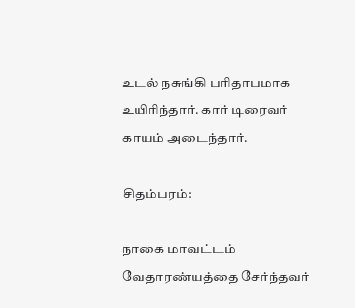உடல் நசுங்கி பரிதாபமாக உயிரிந்தார். கார் டிரைவர் காயம் அடைந்தார்.

சிதம்பரம்:

நாகை மாவட்டம் வேதாரண்யத்தை சேர்ந்தவர்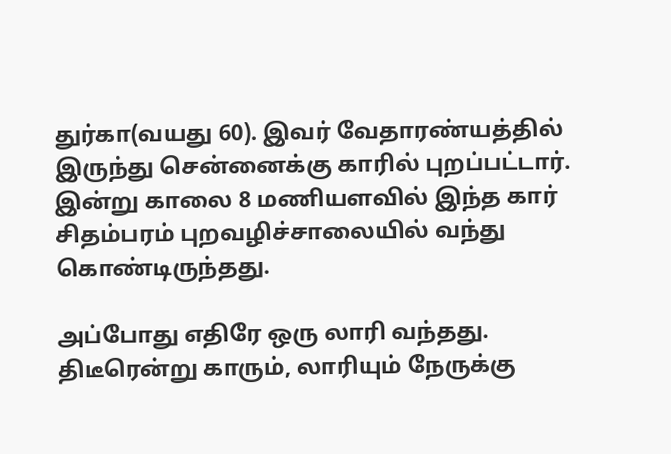துர்கா(வயது 60). இவர் வேதாரண்யத்தில் இருந்து சென்னைக்கு காரில் புறப்பட்டார். இன்று காலை 8 மணியளவில் இந்த கார் சிதம்பரம் புறவழிச்சாலையில் வந்து கொண்டிருந்தது.

அப்போது எதிரே ஒரு லாரி வந்தது. திடீரென்று காரும், லாரியும் நேருக்கு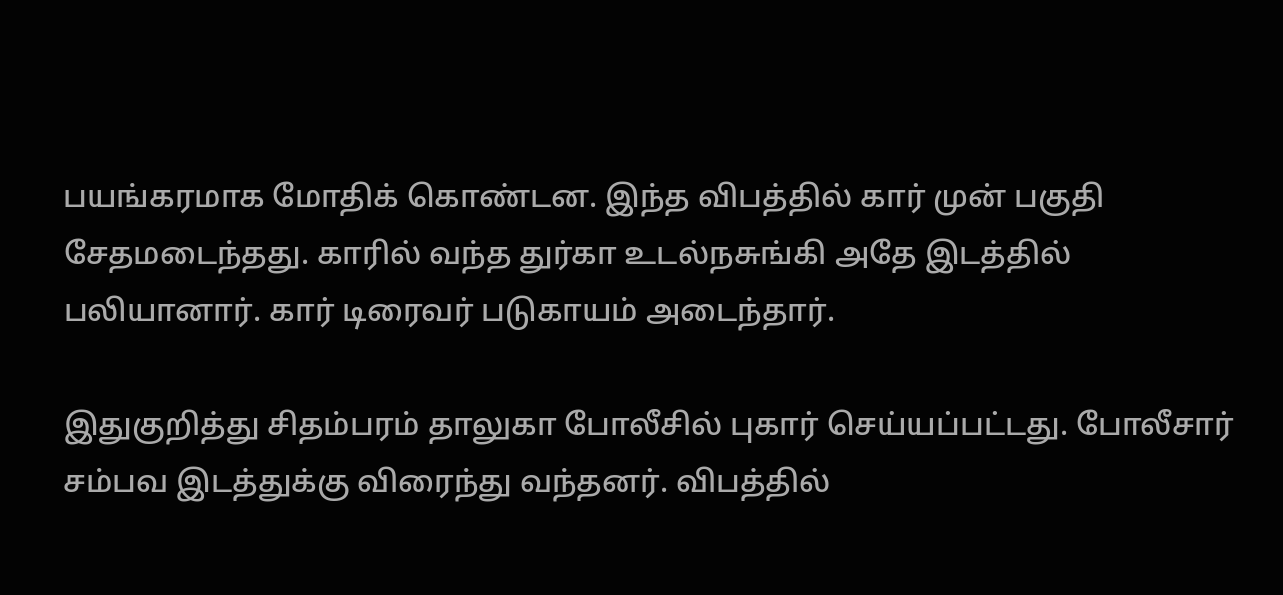பயங்கரமாக மோதிக் கொண்டன. இந்த விபத்தில் கார் முன் பகுதி சேதமடைந்தது. காரில் வந்த துர்கா உடல்நசுங்கி அதே இடத்தில் பலியானார். கார் டிரைவர் படுகாயம் அடைந்தார்.

இதுகுறித்து சிதம்பரம் தாலுகா போலீசில் புகார் செய்யப்பட்டது. போலீசார் சம்பவ இடத்துக்கு விரைந்து வந்தனர். விபத்தில்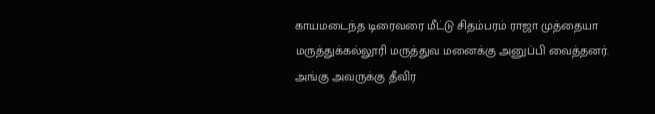காயமடைந்த டிரைவரை மீட்டு சிதம்பரம் ராஜா முத்தையா மருத்துக்கல்லூரி மருத்துவ மனைக்கு அனுப்பி வைத்தனர். அங்கு அவருக்கு தீவிர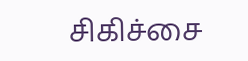சிகிச்சை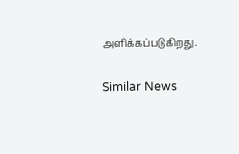அளிக்கப்படுகிறது.

Similar News